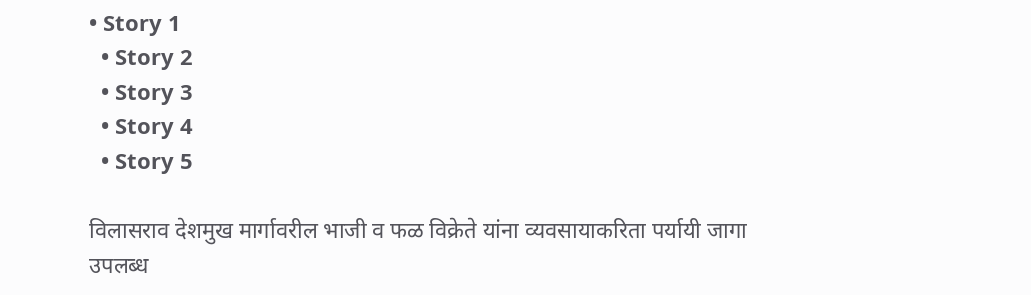• Story 1
  • Story 2
  • Story 3
  • Story 4
  • Story 5

विलासराव देशमुख मार्गावरील भाजी व फळ विक्रेते यांना व्यवसायाकरिता पर्यायी जागा उपलब्ध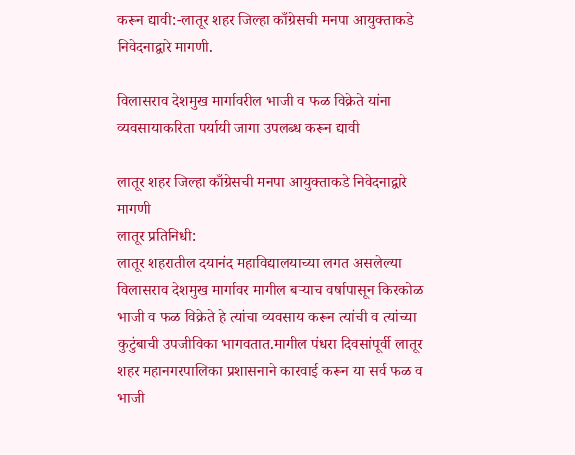करून द्यावी:-लातूर शहर जिल्हा काँग्रेसची मनपा आयुक्ताकडे निवेदनाद्वारे मागणी.

विलासराव देशमुख मार्गावरील भाजी व फळ विक्रेते यांना व्यवसायाकरिता पर्यायी जागा उपलब्ध करून द्यावी

लातूर शहर जिल्हा काँग्रेसची मनपा आयुक्ताकडे निवेदनाद्वारे मागणी
लातूर प्रतिनिधी:
लातूर शहरातील दयानंद महाविद्यालयाच्या लगत असलेल्या विलासराव देशमुख मार्गावर मागील बऱ्याच वर्षापासून किरकोळ भाजी व फळ विक्रेते हे त्यांचा व्यवसाय करून त्यांची व त्यांच्या कुटुंबाची उपजीविका भागवतात.मागील पंधरा दिवसांपूर्वी लातूर शहर महानगरपालिका प्रशासनाने कारवाई करून या सर्व फळ व भाजी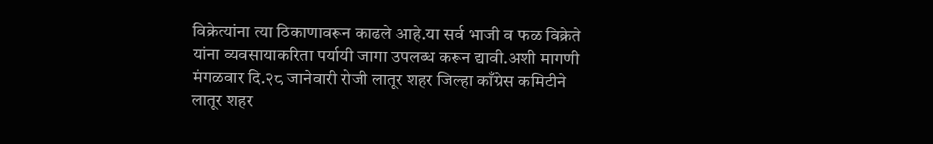विक्रेत्यांना त्या ठिकाणावरून काढले आहे.या सर्व भाजी व फळ विक्रेते यांना व्यवसायाकरिता पर्यायी जागा उपलब्ध करून द्यावी.अशी मागणी मंगळवार दि.२८ जानेवारी रोजी लातूर शहर जिल्हा काँग्रेस कमिटीने लातूर शहर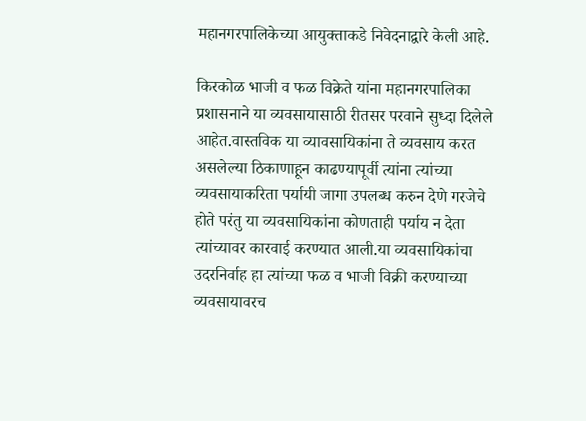महानगरपालिकेच्या आयुक्ताकडे निवेदनाद्वारे केली आहे.

किरकोळ भाजी व फळ विक्रेते यांना महानगरपालिका प्रशासनाने या व्यवसायासाठी रीतसर परवाने सुध्दा दिलेले आहेत.वास्तविक या व्यावसायिकांना ते व्यवसाय करत असलेल्या ठिकाणाहून काढण्यापूर्वी त्यांना त्यांच्या व्यवसायाकरिता पर्यायी जागा उपलब्ध करुन देणे गरजेचे होते परंतु या व्यवसायिकांना कोणताही पर्याय न देता त्यांच्यावर कारवाई करण्यात आली.या व्यवसायिकांचा उदरनिर्वाह हा त्यांच्या फळ व भाजी विक्री करण्याच्या व्यवसायावरच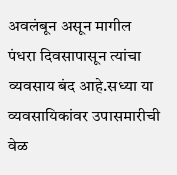अवलंबून असून मागील पंधरा दिवसापासून त्यांचा व्यवसाय बंद आहे.सध्या या व्यवसायिकांवर उपासमारीची वेळ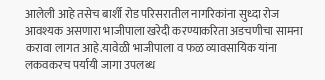आलेली आहे तसेच बार्शी रोड परिसरातील नागरिकांना सुध्दा रोज आवश्यक असणारा भाजीपाला खरेदी करण्याकरिता अडचणीचा सामना करावा लागत आहे.यावेळी भाजीपाला व फळ व्यावसायिक यांना लकवकरच पर्यायी जागा उपलब्ध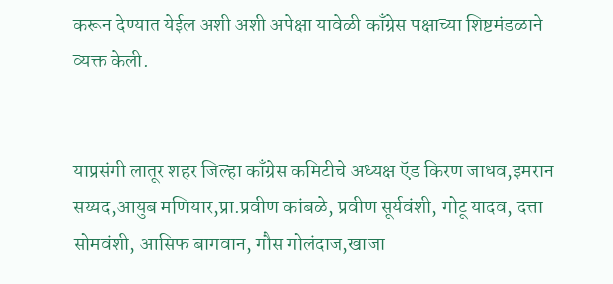करून देण्यात येईल अशी अशी अपेक्षा यावेळी काँग्रेस पक्षाच्या शिष्टमंडळाने व्यक्त केली.


याप्रसंगी लातूर शहर जिल्हा काँग्रेस कमिटीचे अध्यक्ष ऍड किरण जाधव,इमरान सय्यद,आयुब मणियार,प्रा.प्रवीण कांबळे, प्रवीण सूर्यवंशी, गोटू यादव, दत्ता सोमवंशी, आसिफ बागवान, गौस गोलंदाज,खाजा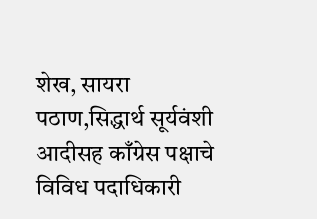शेख, सायरा पठाण,सिद्धार्थ सूर्यवंशी आदीसह काँग्रेस पक्षाचे विविध पदाधिकारी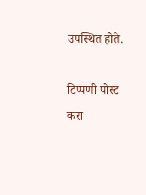उपस्थित होते.

टिप्पणी पोस्ट करा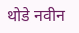थोडे नवीन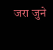जरा जुने